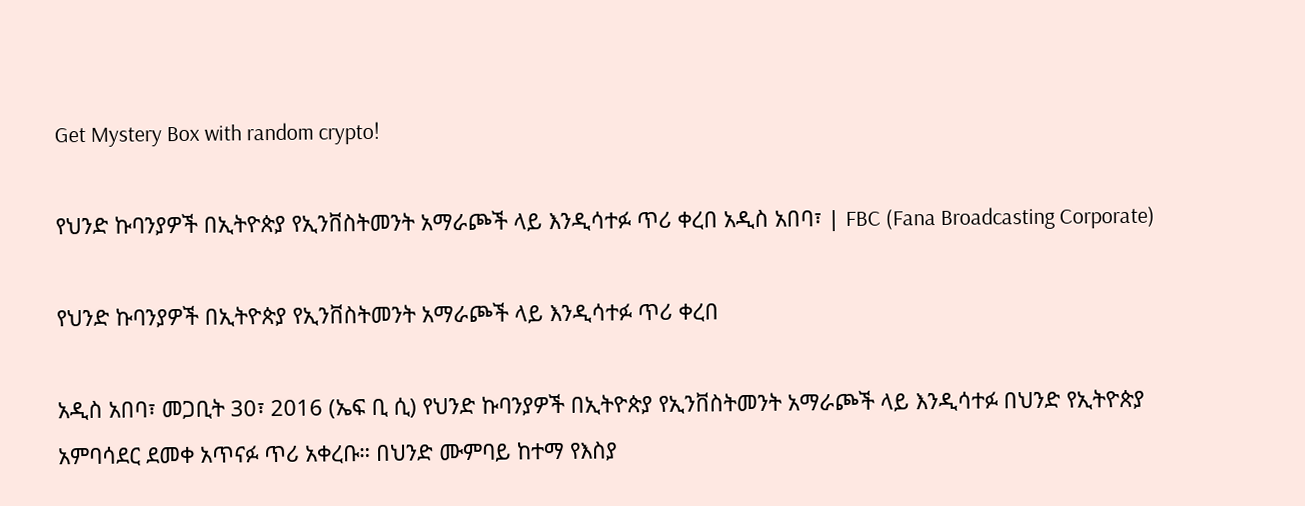Get Mystery Box with random crypto!

የህንድ ኩባንያዎች በኢትዮጵያ የኢንቨስትመንት አማራጮች ላይ እንዲሳተፉ ጥሪ ቀረበ አዲስ አበባ፣ | FBC (Fana Broadcasting Corporate)

የህንድ ኩባንያዎች በኢትዮጵያ የኢንቨስትመንት አማራጮች ላይ እንዲሳተፉ ጥሪ ቀረበ

አዲስ አበባ፣ መጋቢት 30፣ 2016 (ኤፍ ቢ ሲ) የህንድ ኩባንያዎች በኢትዮጵያ የኢንቨስትመንት አማራጮች ላይ እንዲሳተፉ በህንድ የኢትዮጵያ አምባሳደር ደመቀ አጥናፉ ጥሪ አቀረቡ። በህንድ ሙምባይ ከተማ የእስያ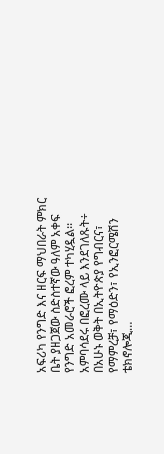አፍሪካ የንግድ እና ዘርፍ ማህበራት ምክር ቤት ያዘጋጀው ስድስተኛው ዓለም አቀፍ የንግድ አመራሮች ፎረም ተካሂዷል፡፡ አምባሳደሩ በፎረሙ ላይ እንደገለጹት÷ በአሁኑ ወቅት በኢትዮጵያ የግብርና፣ የማምረቻ፣ የማዕድን፣ የኢንፎርሜሽን ቴክኖሎጂ…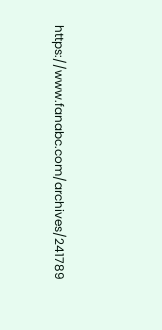https://www.fanabc.com/archives/241789